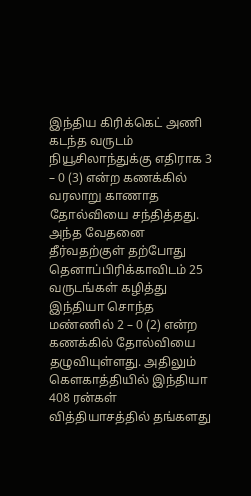இந்திய கிரிக்கெட் அணி கடந்த வருடம் நியூசிலாந்துக்கு எதிராக 3 – 0 (3) என்ற கணக்கில் வரலாறு காணாத தோல்வியை சந்தித்தது. அந்த வேதனை தீர்வதற்குள் தற்போது தெனாப்பிரிக்காவிடம் 25 வருடங்கள் கழித்து இந்தியா சொந்த மண்ணில் 2 – 0 (2) என்ற கணக்கில் தோல்வியை தழுவியுள்ளது. அதிலும் கௌகாத்தியில் இந்தியா 408 ரன்கள் வித்தியாசத்தில் தங்களது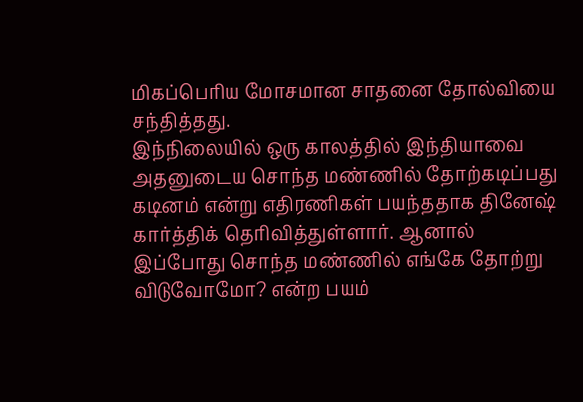மிகப்பெரிய மோசமான சாதனை தோல்வியை சந்தித்தது.
இந்நிலையில் ஒரு காலத்தில் இந்தியாவை அதனுடைய சொந்த மண்ணில் தோற்கடிப்பது கடினம் என்று எதிரணிகள் பயந்ததாக தினேஷ் கார்த்திக் தெரிவித்துள்ளார். ஆனால் இப்போது சொந்த மண்ணில் எங்கே தோற்று விடுவோமோ? என்ற பயம்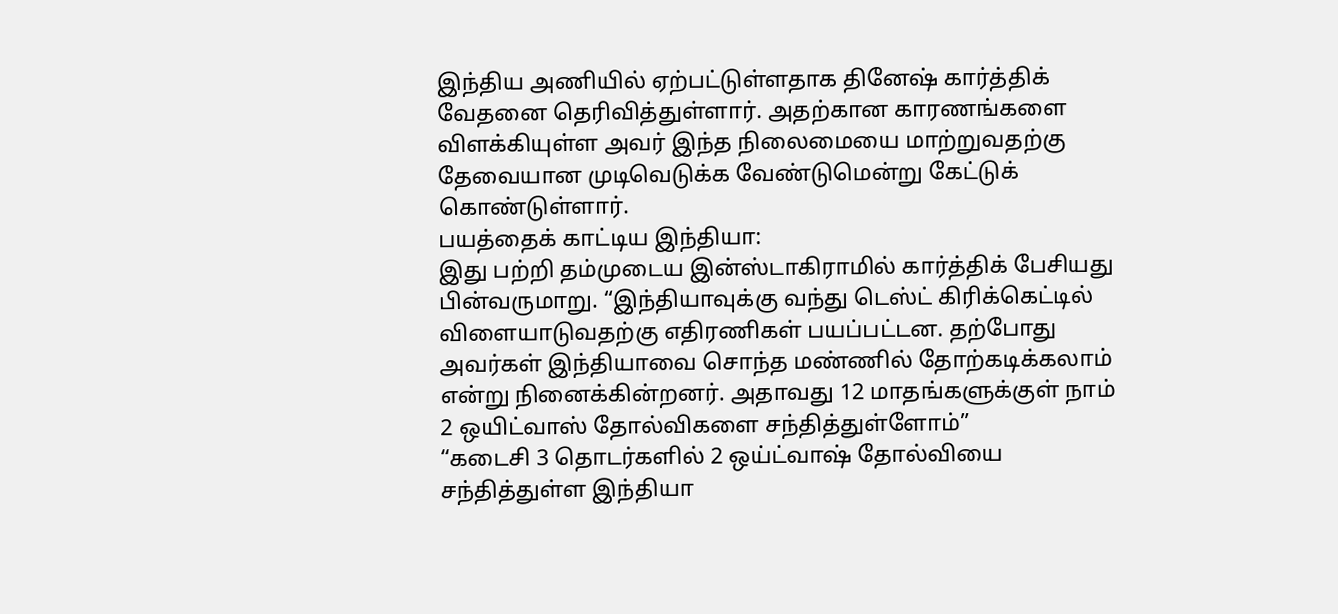இந்திய அணியில் ஏற்பட்டுள்ளதாக தினேஷ் கார்த்திக் வேதனை தெரிவித்துள்ளார். அதற்கான காரணங்களை விளக்கியுள்ள அவர் இந்த நிலைமையை மாற்றுவதற்கு தேவையான முடிவெடுக்க வேண்டுமென்று கேட்டுக் கொண்டுள்ளார்.
பயத்தைக் காட்டிய இந்தியா:
இது பற்றி தம்முடைய இன்ஸ்டாகிராமில் கார்த்திக் பேசியது பின்வருமாறு. “இந்தியாவுக்கு வந்து டெஸ்ட் கிரிக்கெட்டில் விளையாடுவதற்கு எதிரணிகள் பயப்பட்டன. தற்போது அவர்கள் இந்தியாவை சொந்த மண்ணில் தோற்கடிக்கலாம் என்று நினைக்கின்றனர். அதாவது 12 மாதங்களுக்குள் நாம் 2 ஒயிட்வாஸ் தோல்விகளை சந்தித்துள்ளோம்”
“கடைசி 3 தொடர்களில் 2 ஒய்ட்வாஷ் தோல்வியை சந்தித்துள்ள இந்தியா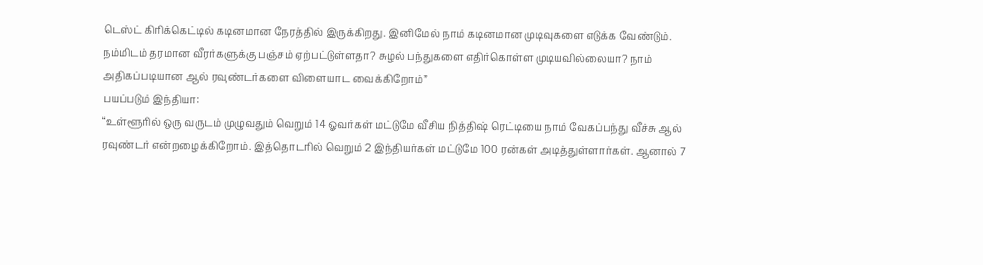டெஸ்ட் கிரிக்கெட்டில் கடினமான நேரத்தில் இருக்கிறது. இனிமேல் நாம் கடினமான முடிவுகளை எடுக்க வேண்டும். நம்மிடம் தரமான வீரர்களுக்கு பஞ்சம் ஏற்பட்டுள்ளதா? சுழல் பந்துகளை எதிர்கொள்ள முடியவில்லையா? நாம் அதிகப்படியான ஆல் ரவுண்டர்களை விளையாட வைக்கிறோம்”
பயப்படும் இந்தியா:
“உள்ளூரில் ஒரு வருடம் முழுவதும் வெறும் 14 ஓவர்கள் மட்டுமே வீசிய நித்திஷ் ரெட்டியை நாம் வேகப்பந்து வீச்சு ஆல் ரவுண்டர் என்றழைக்கிறோம். இத்தொடரில் வெறும் 2 இந்தியர்கள் மட்டுமே 100 ரன்கள் அடித்துள்ளார்கள். ஆனால் 7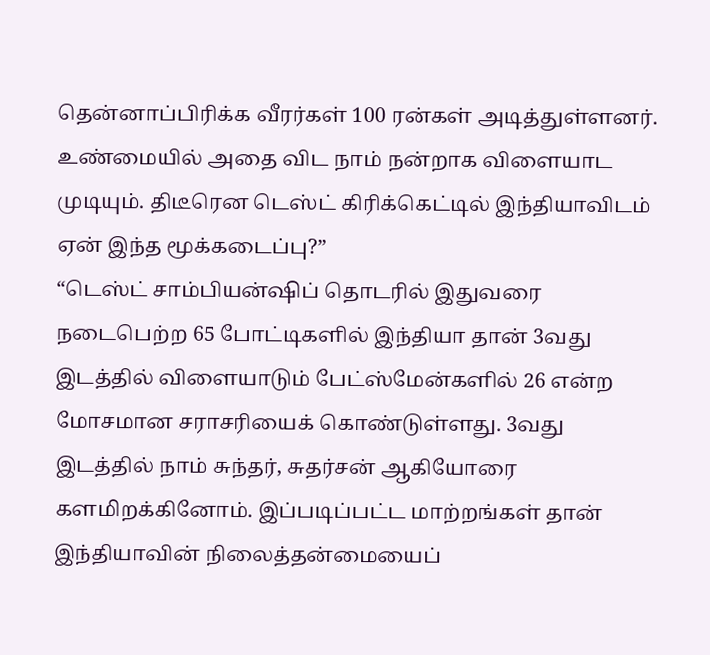தென்னாப்பிரிக்க வீரர்கள் 100 ரன்கள் அடித்துள்ளனர். உண்மையில் அதை விட நாம் நன்றாக விளையாட முடியும். திடீரென டெஸ்ட் கிரிக்கெட்டில் இந்தியாவிடம் ஏன் இந்த மூக்கடைப்பு?”
“டெஸ்ட் சாம்பியன்ஷிப் தொடரில் இதுவரை நடைபெற்ற 65 போட்டிகளில் இந்தியா தான் 3வது இடத்தில் விளையாடும் பேட்ஸ்மேன்களில் 26 என்ற மோசமான சராசரியைக் கொண்டுள்ளது. 3வது இடத்தில் நாம் சுந்தர், சுதர்சன் ஆகியோரை களமிறக்கினோம். இப்படிப்பட்ட மாற்றங்கள் தான் இந்தியாவின் நிலைத்தன்மையைப்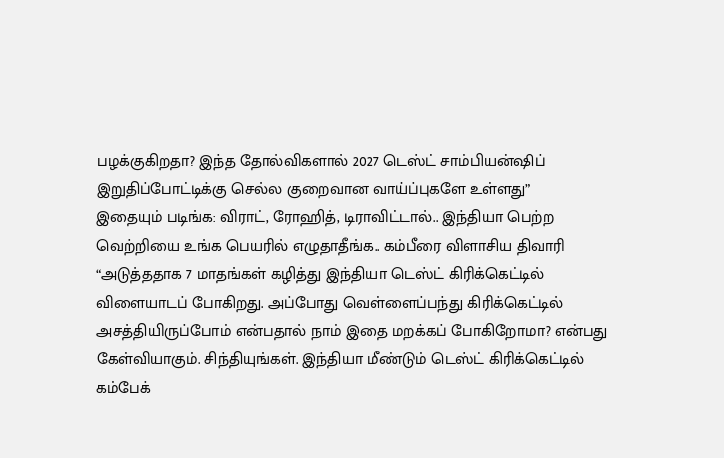பழக்குகிறதா? இந்த தோல்விகளால் 2027 டெஸ்ட் சாம்பியன்ஷிப் இறுதிப்போட்டிக்கு செல்ல குறைவான வாய்ப்புகளே உள்ளது”
இதையும் படிங்க: விராட், ரோஹித், டிராவிட்டால்.. இந்தியா பெற்ற வெற்றியை உங்க பெயரில் எழுதாதீங்க.. கம்பீரை விளாசிய திவாரி
“அடுத்ததாக 7 மாதங்கள் கழித்து இந்தியா டெஸ்ட் கிரிக்கெட்டில் விளையாடப் போகிறது. அப்போது வெள்ளைப்பந்து கிரிக்கெட்டில் அசத்தியிருப்போம் என்பதால் நாம் இதை மறக்கப் போகிறோமா? என்பது கேள்வியாகும். சிந்தியுங்கள். இந்தியா மீண்டும் டெஸ்ட் கிரிக்கெட்டில் கம்பேக்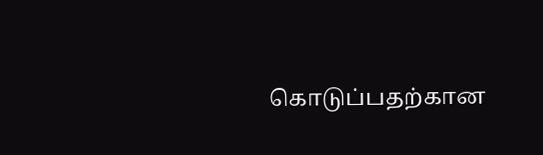கொடுப்பதற்கான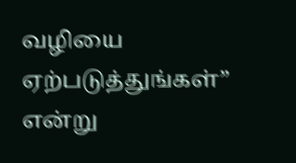வழியை ஏற்படுத்துங்கள்” என்று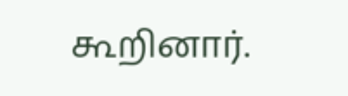கூறினார்.